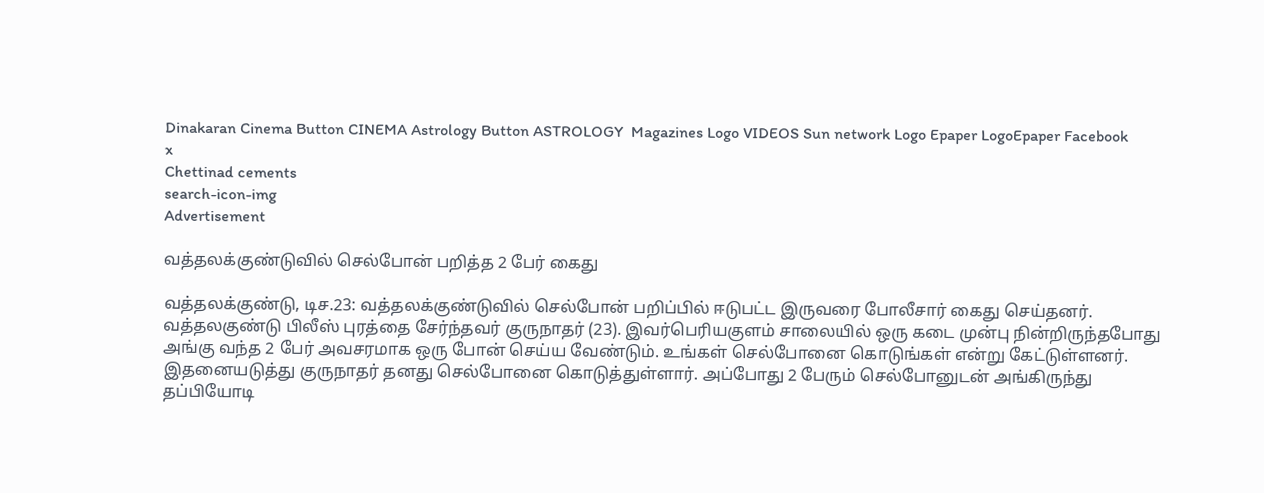Dinakaran Cinema Button CINEMA Astrology Button ASTROLOGY  Magazines Logo VIDEOS Sun network Logo Epaper LogoEpaper Facebook
x
Chettinad cements
search-icon-img
Advertisement

வத்தலக்குண்டுவில் செல்போன் பறித்த 2 பேர் கைது

வத்தலக்குண்டு, டிச.23: வத்தலக்குண்டுவில் செல்போன் பறிப்பில் ஈடுபட்ட இருவரை போலீசார் கைது செய்தனர். வத்தலகுண்டு பிலீஸ் புரத்தை சேர்ந்தவர் குருநாதர் (23). இவர்பெரியகுளம் சாலையில் ஒரு கடை முன்பு நின்றிருந்தபோது அங்கு வந்த 2 பேர் அவசரமாக ஒரு போன் செய்ய வேண்டும். உங்கள் செல்போனை கொடுங்கள் என்று கேட்டுள்ளனர். இதனையடுத்து குருநாதர் தனது செல்போனை கொடுத்துள்ளார். அப்போது 2 பேரும் செல்போனுடன் அங்கிருந்து தப்பியோடி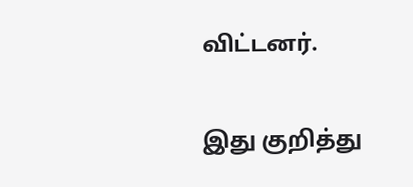விட்டனர்.

இது குறித்து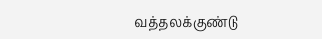வத்தலக்குண்டு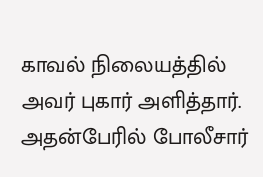காவல் நிலையத்தில் அவர் புகார் அளித்தார். அதன்பேரில் போலீசார்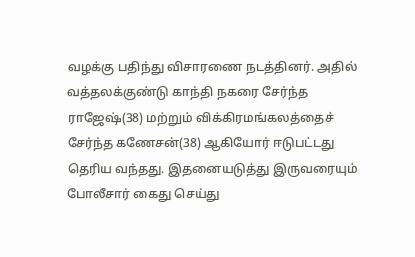வழக்கு பதிந்து விசாரணை நடத்தினர். அதில் வத்தலக்குண்டு காந்தி நகரை சேர்ந்த ராஜேஷ்(38) மற்றும் விக்கிரமங்கலத்தைச் சேர்ந்த கணேசன்(38) ஆகியோர் ஈடுபட்டது தெரிய வந்தது. இதனையடுத்து இருவரையும் போலீசார் கைது செய்து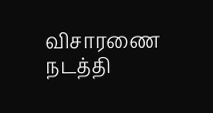விசாரணை நடத்தி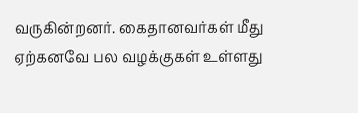வருகின்றனர். கைதானவர்கள் மீது ஏற்கனவே பல வழக்குகள் உள்ளது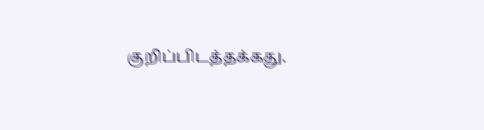குறிப்பிடத்தக்கது.